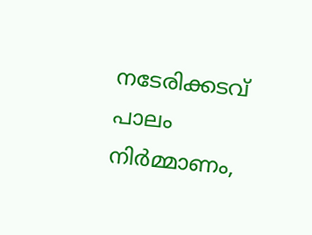നടേരിക്കടവ് പാലം നിര്‍മ്മാണം,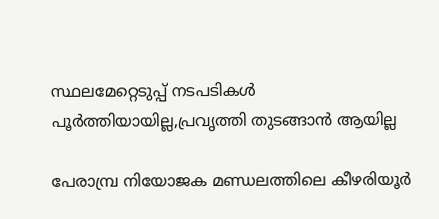സ്ഥലമേറ്റെടുപ്പ് നടപടികള്‍ പൂര്‍ത്തിയായില്ല,പ്രവൃത്തി തുടങ്ങാന്‍ ആയില്ല

പേരാമ്പ്ര നിയോജക മണ്ഡലത്തിലെ കീഴരിയൂര്‍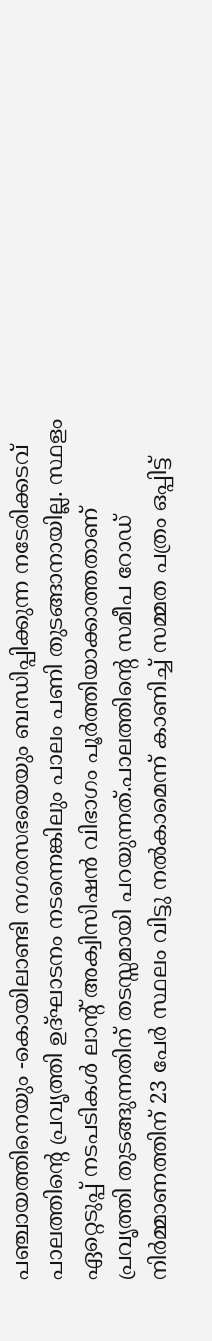പഞ്ചായത്തിനെയും -കൊയിലാണ്ടി നഗരസഭയെയും ബന്ധിപ്പിക്കുന്ന നടേരിക്കടവ് പാലത്തിന്റെ പ്രവൃത്തി ഉദ്ഘാടനം നടന്നെങ്കിലും പാലം പണി തുടങ്ങാനായില്ല. സ്ഥളം ഏറ്റെടുപ്പ് നടപടികള്‍ ലാന്റ് അക്വിസിഷന്‍ വിഭാഗം പൂര്‍ത്തിയാക്കാത്തതാണ് പ്രവൃത്തി തുടങ്ങുന്നതിന് തടസ്സമായി പറയുന്നത്.പാലത്തിന്റെ സമീപ റോഡ് നിര്‍മ്മാണത്തിന് 23 പേര്‍ സ്ഥലം വിട്ടു നല്‍കാമെന്ന് കാണിച്ച് സമ്മത പത്രം ഒപ്പിട്ട്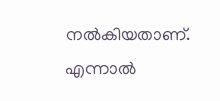നല്‍കിയതാണ്. എന്നാല്‍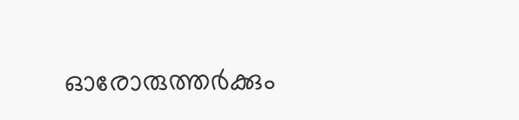ഓരോരുത്തര്‍ക്കും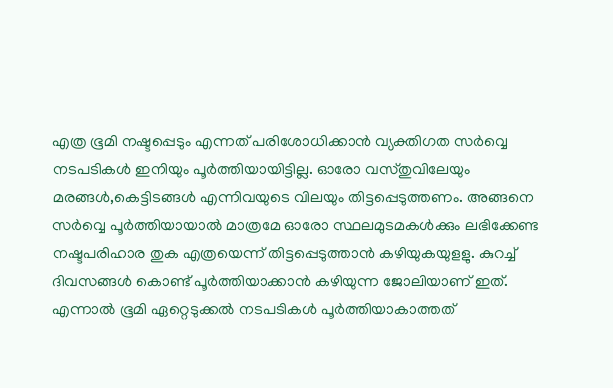എത്ര ഭൂമി നഷ്ടപ്പെടും എന്നത് പരിശോധിക്കാന്‍ വ്യക്തിഗത സര്‍വ്വെ നടപടികള്‍ ഇനിയും പൂര്‍ത്തിയായിട്ടില്ല. ഓരോ വസ്തുവിലേയും മരങ്ങള്‍,കെട്ടിടങ്ങള്‍ എന്നിവയുടെ വിലയും തിട്ടപ്പെടുത്തണം. അങ്ങനെ സര്‍വ്വെ പൂര്‍ത്തിയായാല്‍ മാത്രമേ ഓരോ സ്ഥലമുടമകള്‍ക്കും ലഭിക്കേണ്ട നഷ്ടപരിഹാര തുക എത്രയെന്ന് തിട്ടപ്പെടുത്താന്‍ കഴിയുകയുളളു. കുറച്ച് ദിവസങ്ങള്‍ കൊണ്ട് പൂര്‍ത്തിയാക്കാന്‍ കഴിയുന്ന ജോലിയാണ് ഇത്. എന്നാല്‍ ഭൂമി ഏറ്റെടുക്കല്‍ നടപടികള്‍ പൂര്‍ത്തിയാകാത്തത്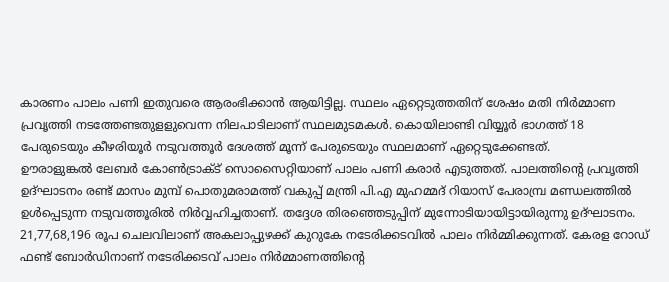കാരണം പാലം പണി ഇതുവരെ ആരംഭിക്കാന്‍ ആയിട്ടില്ല. സ്ഥലം ഏറ്റെടുത്തതിന് ശേഷം മതി നിര്‍മ്മാണ പ്രവൃത്തി നടത്തേണ്ടതുളളുവെന്ന നിലപാടിലാണ് സ്ഥലമുടമകള്‍. കൊയിലാണ്ടി വിയ്യൂര്‍ ഭാഗത്ത് 18 പേരുടെയും കീഴരിയൂര്‍ നടുവത്തൂര്‍ ദേശത്ത് മൂന്ന് പേരുടെയും സ്ഥലമാണ് ഏറ്റെടുക്കേണ്ടത്.
ഊരാളുങ്കല്‍ ലേബര്‍ കോണ്‍ട്രാക്ട് സൊസൈറ്റിയാണ് പാലം പണി കരാര്‍ എടുത്തത്. പാലത്തിന്റെ പ്രവൃത്തി ഉദ്ഘാടനം രണ്ട് മാസം മുമ്പ് പൊതുമരാമത്ത് വകുപ്പ് മന്ത്രി പി.എ മുഹമ്മദ് റിയാസ് പേരാമ്പ്ര മണ്ഡലത്തില്‍ ഉള്‍പ്പെടുന്ന നടുവത്തൂരില്‍ നിര്‍വ്വഹിച്ചതാണ്. തദ്ദേശ തിരഞ്ഞെടുപ്പിന് മുന്നോടിയായിട്ടായിരുന്നു ഉദ്ഘാടനം.
21,77,68,196 രൂപ ചെലവിലാണ് അകലാപ്പുഴക്ക് കുറുകേ നടേരിക്കടവില്‍ പാലം നിര്‍മ്മിക്കുന്നത്. കേരള റോഡ് ഫണ്ട് ബോര്‍ഡിനാണ് നടേരിക്കടവ് പാലം നിര്‍മ്മാണത്തിന്റെ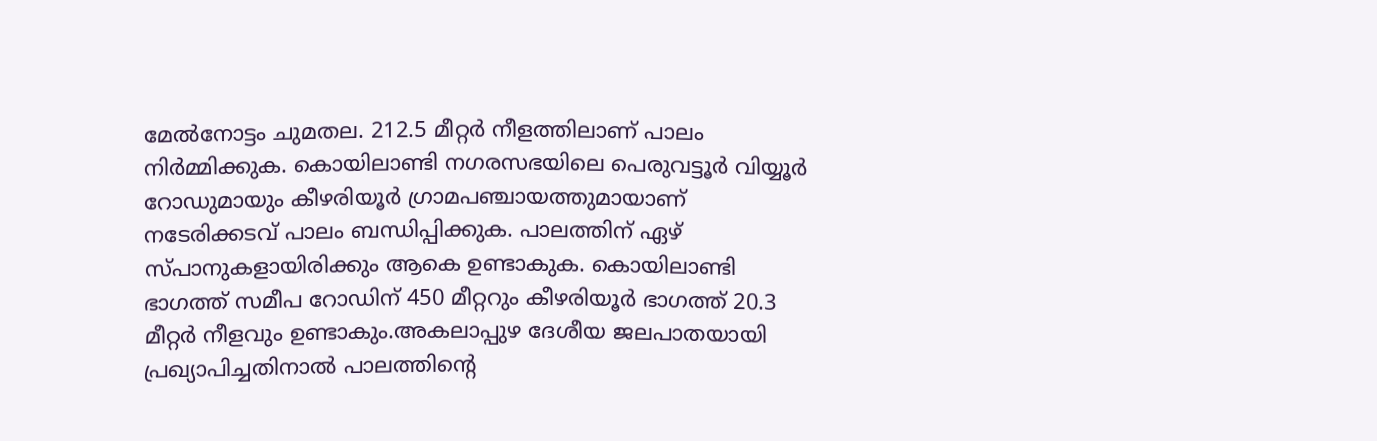മേല്‍നോട്ടം ചുമതല. 212.5 മീറ്റര്‍ നീളത്തിലാണ് പാലം നിര്‍മ്മിക്കുക. കൊയിലാണ്ടി നഗരസഭയിലെ പെരുവട്ടൂര്‍ വിയ്യൂര്‍ റോഡുമായും കീഴരിയൂര്‍ ഗ്രാമപഞ്ചായത്തുമായാണ് നടേരിക്കടവ് പാലം ബന്ധിപ്പിക്കുക. പാലത്തിന് ഏഴ് സ്പാനുകളായിരിക്കും ആകെ ഉണ്ടാകുക. കൊയിലാണ്ടി ഭാഗത്ത് സമീപ റോഡിന് 450 മീറ്ററും കീഴരിയൂര്‍ ഭാഗത്ത് 20.3 മീറ്റര്‍ നീളവും ഉണ്ടാകും.അകലാപ്പുഴ ദേശീയ ജലപാതയായി പ്രഖ്യാപിച്ചതിനാല്‍ പാലത്തിന്റെ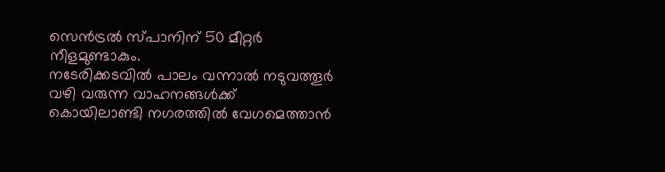സെന്‍ട്രല്‍ സ്പാനിന് 50 മീറ്റര്‍ നീളമുണ്ടാകും.
നടേരിക്കടവില്‍ പാലം വന്നാല്‍ നടുവത്തൂര്‍ വഴി വരുന്ന വാഹനങ്ങള്‍ക്ക് കൊയിലാണ്ടി നഗരത്തില്‍ വേഗമെത്താന്‍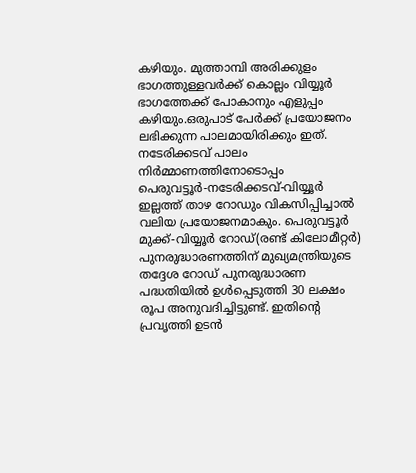കഴിയും. മുത്താമ്പി അരിക്കുളം ഭാഗത്തുള്ളവര്‍ക്ക് കൊല്ലം വിയ്യൂര്‍ ഭാഗത്തേക്ക് പോകാനും എളുപ്പം കഴിയും.ഒരുപാട് പേര്‍ക്ക് പ്രയോജനം ലഭിക്കുന്ന പാലമായിരിക്കും ഇത്.
നടേരിക്കടവ് പാലം നിര്‍മ്മാണത്തിനോടൊപ്പം പെരുവട്ടൂര്‍-നടേരിക്കടവ്-വിയ്യൂര്‍ ഇല്ലത്ത് താഴ റോഡും വികസിപ്പിച്ചാല്‍ വലിയ പ്രയോജനമാകും. പെരുവട്ടൂര്‍ മുക്ക്-വിയ്യൂര്‍ റോഡ്(രണ്ട് കിലോമീറ്റര്‍) പുനരുദ്ധാരണത്തിന് മുഖ്യമന്ത്രിയുടെ തദ്ദേശ റോഡ് പുനരുദ്ധാരണ പദ്ധതിയില്‍ ഉള്‍പ്പെടുത്തി 30 ലക്ഷം രൂപ അനുവദിച്ചിട്ടുണ്ട്. ഇതിന്റെ പ്രവൃത്തി ഉടന്‍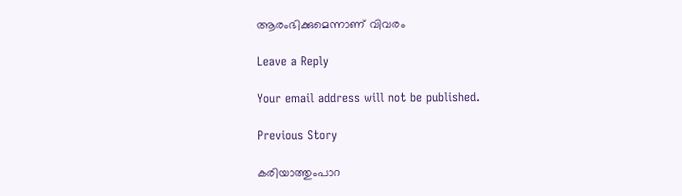ആരംഭിക്കുമെന്നാണ് വിവരം

Leave a Reply

Your email address will not be published.

Previous Story

കരിയാത്തുംപാറ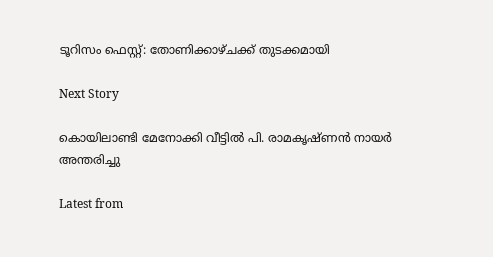ടൂറിസം ഫെസ്റ്റ്: തോണിക്കാഴ്ചക്ക് തുടക്കമായി

Next Story

കൊയിലാണ്ടി മേനോക്കി വീട്ടിൽ പി. രാമകൃഷ്ണൻ നായർ അന്തരിച്ചു

Latest from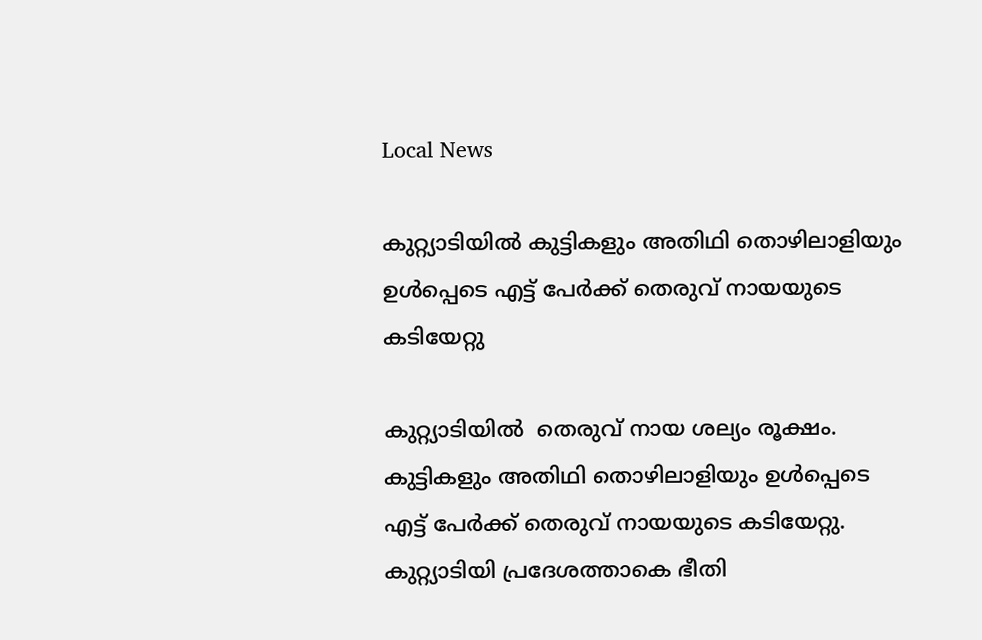Local News

കുറ്റ്യാടിയില്‍ കുട്ടികളും അതിഥി തൊഴിലാളിയും ഉള്‍പ്പെടെ എട്ട് പേര്‍ക്ക് തെരുവ് നായയുടെ കടിയേറ്റു

കുറ്റ്യാടിയില്‍  തെരുവ് നായ ശല്യം രൂക്ഷം. കുട്ടികളും അതിഥി തൊഴിലാളിയും ഉള്‍പ്പെടെ എട്ട് പേര്‍ക്ക് തെരുവ് നായയുടെ കടിയേറ്റു. കുറ്റ്യാടിയി പ്രദേശത്താകെ ഭീതി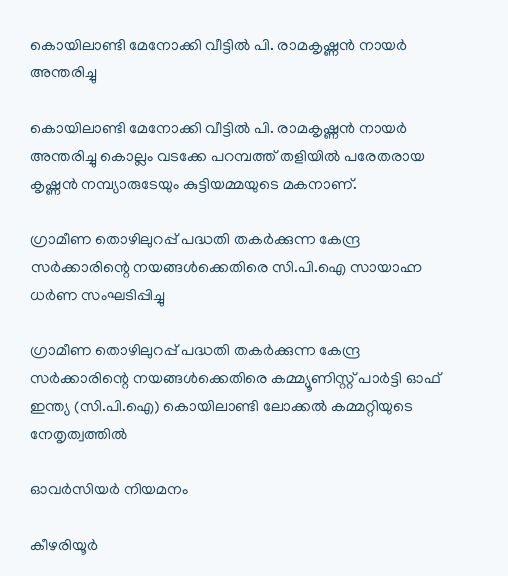കൊയിലാണ്ടി മേനോക്കി വീട്ടിൽ പി. രാമകൃഷ്ണൻ നായർ അന്തരിച്ചു

കൊയിലാണ്ടി മേനോക്കി വീട്ടിൽ പി. രാമകൃഷ്ണൻ നായർ അന്തരിച്ചു കൊല്ലം വടക്കേ പറമ്പത്ത് തളിയിൽ പരേതരായ കൃഷ്ണൻ നമ്പ്യാരുടേയും കുട്ടിയമ്മയുടെ മകനാണ്.

ഗ്രാമീണ തൊഴിലുറപ്പ് പദ്ധതി തകർക്കുന്ന കേന്ദ്ര സർക്കാരിന്റെ നയങ്ങൾക്കെതിരെ സി.പി.ഐ സായാഹ്ന ധർണ സംഘടിപ്പിച്ചു

ഗ്രാമീണ തൊഴിലുറപ്പ് പദ്ധതി തകർക്കുന്ന കേന്ദ്ര സർക്കാരിന്റെ നയങ്ങൾക്കെതിരെ കമ്മ്യൂണിസ്റ്റ് പാർട്ടി ഓഫ് ഇന്ത്യ (സി.പി.ഐ) കൊയിലാണ്ടി ലോക്കൽ കമ്മറ്റിയുടെ നേതൃത്വത്തിൽ

ഓവർസിയർ നിയമനം

കീഴരിയൂർ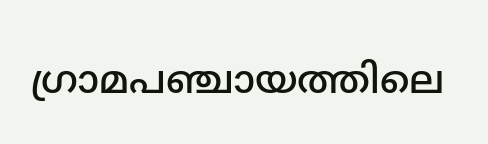ഗ്രാമപഞ്ചായത്തിലെ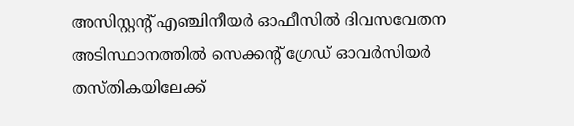അസിസ്റ്റൻ്റ് എഞ്ചിനീയർ ഓഫീസിൽ ദിവസവേതന അടിസ്ഥാനത്തിൽ സെക്കൻ്റ് ഗ്രേഡ് ഓവർസിയർ തസ്തികയിലേക്ക്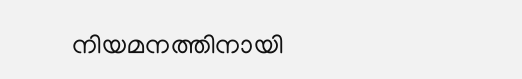നിയമനത്തിനായി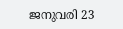ജനുവരി 23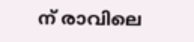ന് രാവിലെ